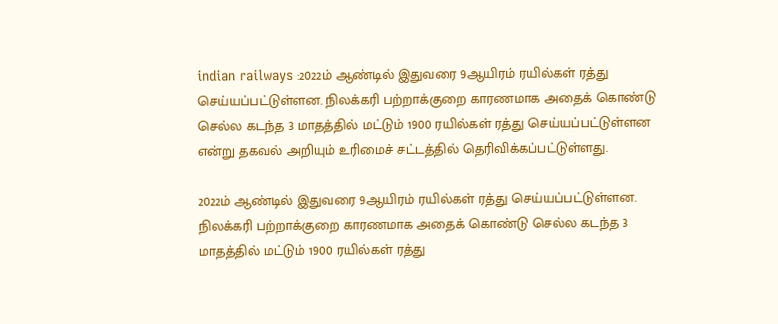indian railways :2022ம் ஆண்டில் இதுவரை 9ஆயிரம் ரயில்கள் ரத்து செய்யப்பட்டுள்ளன. நிலக்கரி பற்றாக்குறை காரணமாக அதைக் கொண்டு செல்ல கடந்த 3 மாதத்தில் மட்டும் 1900 ரயில்கள் ரத்து செய்யப்பட்டுள்ளன என்று தகவல் அறியும் உரிமைச் சட்டத்தில் தெரிவிக்கப்பட்டுள்ளது.

2022ம் ஆண்டில் இதுவரை 9ஆயிரம் ரயில்கள் ரத்து செய்யப்பட்டுள்ளன. நிலக்கரி பற்றாக்குறை காரணமாக அதைக் கொண்டு செல்ல கடந்த 3 மாதத்தில் மட்டும் 1900 ரயில்கள் ரத்து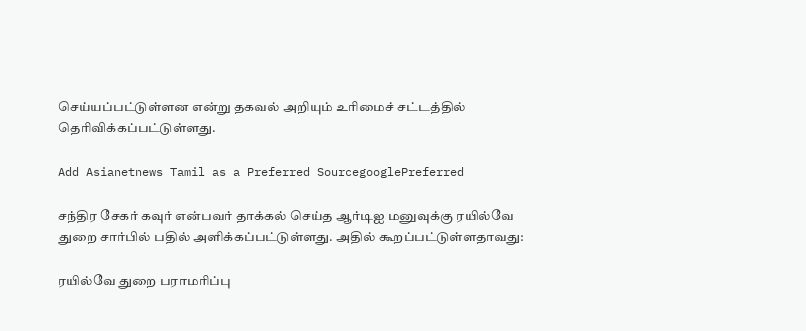செய்யப்பட்டுள்ளன என்று தகவல் அறியும் உரிமைச் சட்டத்தில் தெரிவிக்கப்பட்டுள்ளது.

Add Asianetnews Tamil as a Preferred SourcegooglePreferred

சந்திர சேகர் கவுர் என்பவர் தாக்கல் செய்த ஆர்டிஐ மனுவுக்கு ரயில்வே துறை சார்பில் பதில் அளிக்கப்பட்டுள்ளது. அதில் கூறப்பட்டுள்ளதாவது:

ரயில்வே துறை பராமரிப்பு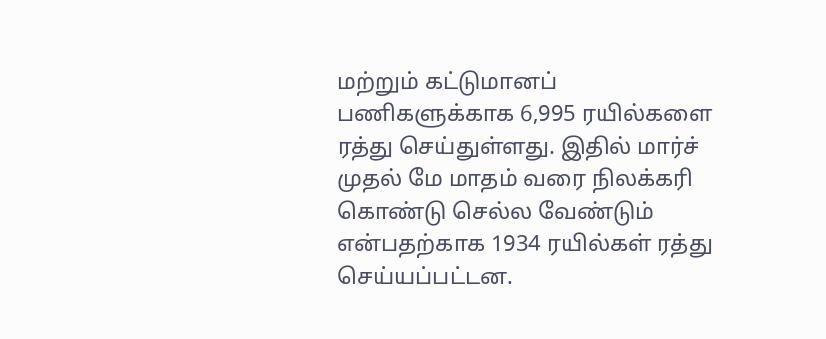மற்றும் கட்டுமானப் பணிகளுக்காக 6,995 ரயில்களை ரத்து செய்துள்ளது. இதில் மார்ச் முதல் மே மாதம் வரை நிலக்கரி கொண்டு செல்ல வேண்டும் என்பதற்காக 1934 ரயில்கள் ரத்து செய்யப்பட்டன.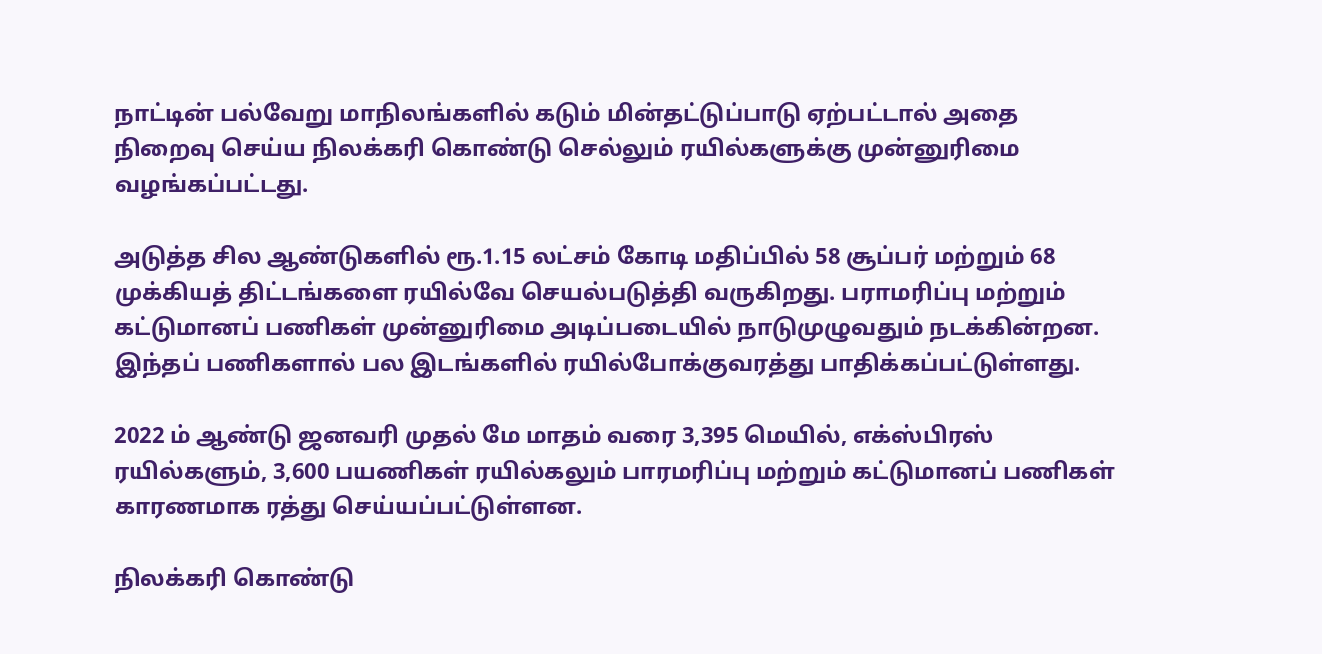நாட்டின் பல்வேறு மாநிலங்களில் கடும் மின்தட்டுப்பாடு ஏற்பட்டால் அதை நிறைவு செய்ய நிலக்கரி கொண்டு செல்லும் ரயில்களுக்கு முன்னுரிமை வழங்கப்பட்டது.

அடுத்த சில ஆண்டுகளில் ரூ.1.15 லட்சம் கோடி மதிப்பில் 58 சூப்பர் மற்றும் 68 முக்கியத் திட்டங்களை ரயில்வே செயல்படுத்தி வருகிறது. பராமரிப்பு மற்றும் கட்டுமானப் பணிகள் முன்னுரிமை அடிப்படையில் நாடுமுழுவதும் நடக்கின்றன. இந்தப் பணிகளால் பல இடங்களில் ரயில்போக்குவரத்து பாதிக்கப்பட்டுள்ளது.

2022 ம் ஆண்டு ஜனவரி முதல் மே மாதம் வரை 3,395 மெயில், எக்ஸ்பிரஸ் ரயில்களும், 3,600 பயணிகள் ரயில்கலும் பாரமரிப்பு மற்றும் கட்டுமானப் பணிகள் காரணமாக ரத்து செய்யப்பட்டுள்ளன.

நிலக்கரி கொண்டு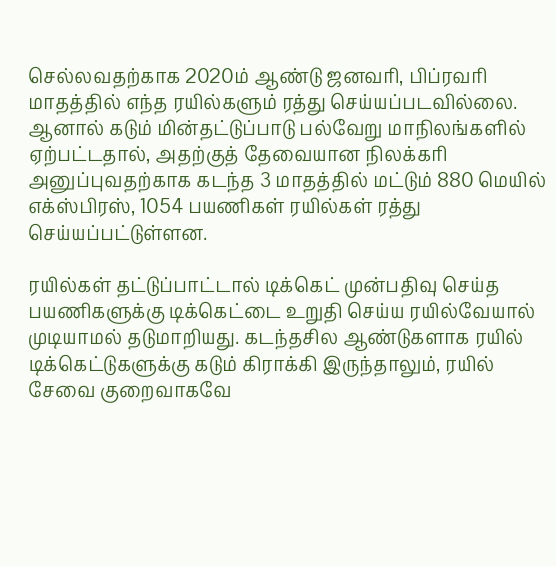செல்லவதற்காக 2020ம் ஆண்டு ஜனவரி, பிப்ரவரி மாதத்தில் எந்த ரயில்களும் ரத்து செய்யப்படவில்லை. ஆனால் கடும் மின்தட்டுப்பாடு பல்வேறு மாநிலங்களில் ஏற்பட்டதால், அதற்குத் தேவையான நிலக்கரி அனுப்புவதற்காக கடந்த 3 மாதத்தில் மட்டும் 880 மெயில் எக்ஸ்பிரஸ், 1054 பயணிகள் ரயில்கள் ரத்து செய்யப்பட்டுள்ளன.

ரயில்கள் தட்டுப்பாட்டால் டிக்கெட் முன்பதிவு செய்த பயணிகளுக்கு டிக்கெட்டை உறுதி செய்ய ரயில்வேயால் முடியாமல் தடுமாறியது. கடந்தசில ஆண்டுகளாக ரயில் டிக்கெட்டுகளுக்கு கடும் கிராக்கி இருந்தாலும், ரயில் சேவை குறைவாகவே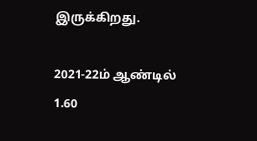இருக்கிறது.

2021-22ம் ஆண்டில் 1.60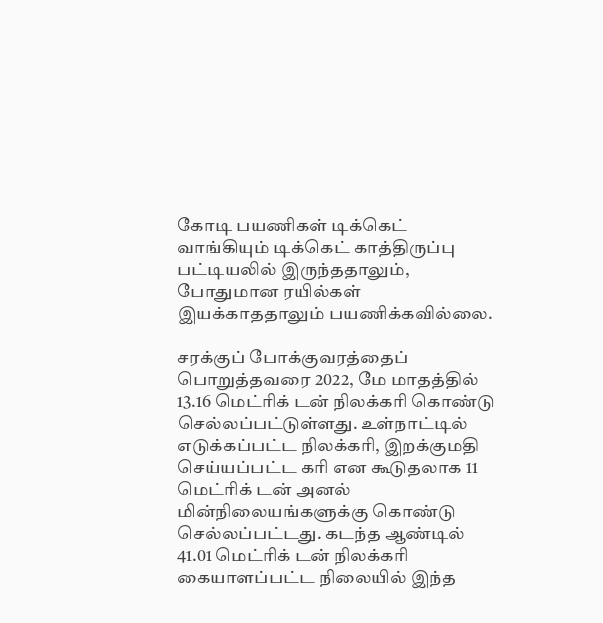கோடி பயணிகள் டிக்கெட் வாங்கியும் டிக்கெட் காத்திருப்பு பட்டியலில் இருந்ததாலும், போதுமான ரயில்கள் இயக்காததாலும் பயணிக்கவில்லை.

சரக்குப் போக்குவரத்தைப் பொறுத்தவரை 2022, மே மாதத்தில் 13.16 மெட்ரிக் டன் நிலக்கரி கொண்டு செல்லப்பட்டுள்ளது. உள்நாட்டில் எடுக்கப்பட்ட நிலக்கரி, இறக்குமதி செய்யப்பட்ட கரி என கூடுதலாக 11 மெட்ரிக் டன் அனல் மின்நிலையங்களுக்கு கொண்டு செல்லப்பட்டது. கடந்த ஆண்டில் 41.01 மெட்ரிக் டன் நிலக்கரி கையாளப்பட்ட நிலையில் இந்த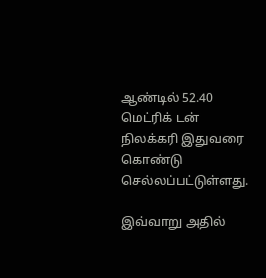ஆண்டில் 52.40 மெட்ரிக் டன் நிலக்கரி இதுவரை கொண்டு செல்லப்பட்டுள்ளது.

இவ்வாறு அதில்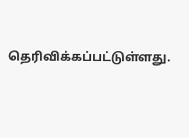தெரிவிக்கப்பட்டுள்ளது.